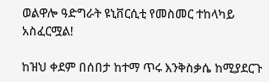ወልዋሎ ዓድግራት ዩኒቨርሲቲ የመስመር ተከላካይ አስፈርሟል!

ከዝህ ቀደም በሰበታ ከተማ ጥሩ እንቅስቃሴ ከሚያደርጉ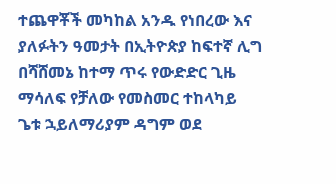ተጨዋቾች መካከል አንዱ የነበረው እና ያለፉትን ዓመታት በኢትዮጵያ ከፍተኛ ሊግ በሻሸመኔ ከተማ ጥሩ የውድድር ጊዜ ማሳለፍ የቻለው የመስመር ተከላካይ ጌቱ ኋይለማሪያም ዳግም ወደ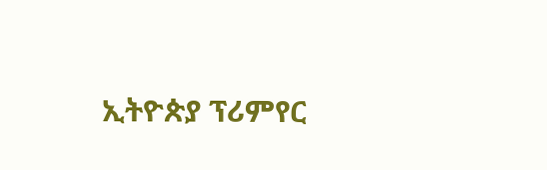ኢትዮጵያ ፕሪምየር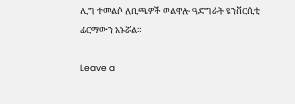ሊግ ተመልሶ ለቢጫዎች ወልዋሎ ዓድግራት ዩንቨርሲቲ ፊርማውን አኑሯል።

Leave a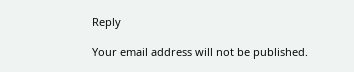Reply

Your email address will not be published.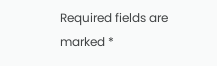Required fields are marked *